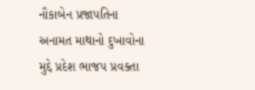નૌકાબેન પ્રજાપતિના અનામત માથાનો દુખાવોના મુદ્દે પ્રદેશ ભાજપ પ્રવક્તા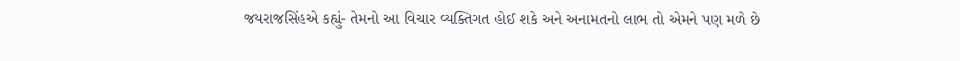જયરાજસિંહએ કહ્યું- તેમનો આ વિચાર વ્યક્તિગત હોઈ શકે અને અનામતનો લાભ તો એમને પણ મળે છે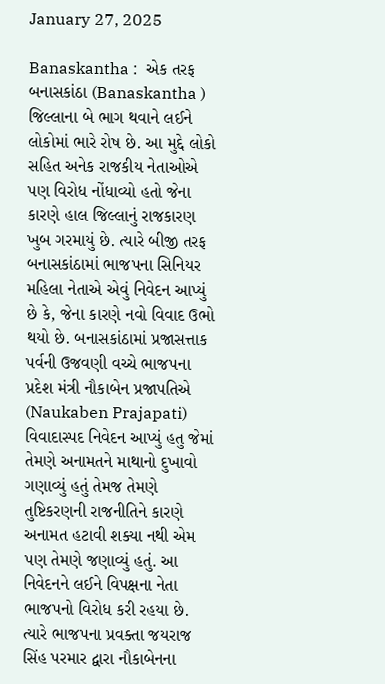January 27, 2025

Banaskantha :  એક તરફ બનાસકાંઠા (Banaskantha ) જિલ્લાના બે ભાગ થવાને લઈને લોકોમાં ભારે રોષ છે. આ મુદ્દે લોકો સહિત અનેક રાજકીય નેતાઓએ પણ વિરોધ નોંધાવ્યો હતો જેના કારણે હાલ જિલ્લાનું રાજકારણ ખુબ ગરમાયું છે. ત્યારે બીજી તરફ બનાસકાંઠામાં ભાજપના સિનિયર મહિલા નેતાએ એવું નિવેદન આપ્યું છે કે, જેના કારણે નવો વિવાદ ઉભો થયો છે. બનાસકાંઠામાં પ્રજાસત્તાક પર્વની ઉજવણી વચ્ચે ભાજપના પ્રદેશ મંત્રી નૌકાબેન પ્રજાપતિએ (Naukaben Prajapati) વિવાદાસ્પદ નિવેદન આપ્યું હતુ જેમાં તેમણે અનામતને માથાનો દુખાવો ગણાવ્યું હતું તેમજ તેમણે તુષ્ટિકરણની રાજનીતિને કારણે અનામત હટાવી શક્યા નથી એમ પણ તેમણે જણાવ્યું હતું. આ નિવેદનને લઈને વિપક્ષના નેતા ભાજપનો વિરોધ કરી રહયા છે. ત્યારે ભાજપના પ્રવક્તા જયરાજ સિંહ પરમાર દ્વારા નૌકાબેનના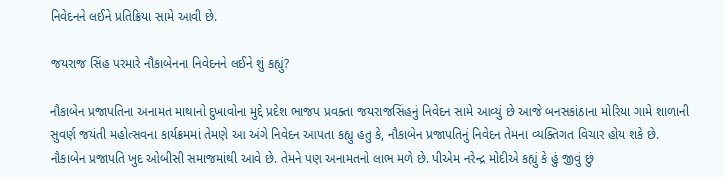નિવેદનને લઈને પ્રતિક્રિયા સામે આવી છે.

જયરાજ સિંહ પરમારે નૌકાબેનના નિવેદનને લઈને શું કહ્યું?

નૌકાબેન પ્રજાપતિના અનામત માથાનો દુખાવોના મુદ્દે પ્રદેશ ભાજપ પ્રવક્તા જયરાજસિંહનું નિવેદન સામે આવ્યું છે આજે બનસકાંઠાના મોરિયા ગામે શાળાની સુવર્ણ જયંતી મહોત્સવના કાર્યક્રમમાં તેમણે આ અંગે નિવેદન આપતા કહ્યુ હતુ કે, નૌકાબેન પ્રજાપતિનું નિવેદન તેમના વ્યક્તિગત વિચાર હોય શકે છે. નૌકાબેન પ્રજાપતિ ખુદ ઓબીસી સમાજમાંથી આવે છે. તેમને પણ અનામતનો લાભ મળે છે. પીએમ નરેન્દ્ર મોદીએ કહ્યું કે હું જીવું છું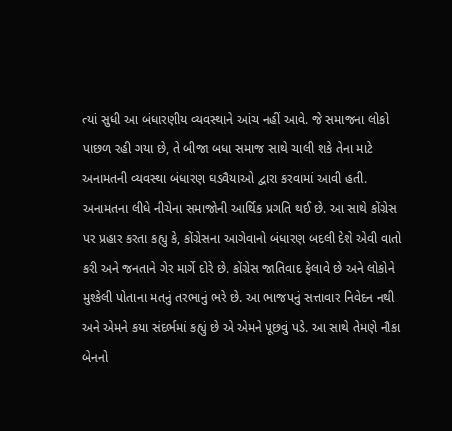ત્યાં સુધી આ બંધારણીય વ્યવસ્થાને આંચ નહીં આવે. જે સમાજના લોકો પાછળ રહી ગયા છે, તે બીજા બધા સમાજ સાથે ચાલી શકે તેના માટે અનામતની વ્યવસ્થા બંધારણ ઘડવૈયાઓ દ્વારા કરવામાં આવી હતી. અનામતના લીધે નીચેના સમાજોની આર્થિક પ્રગતિ થઈ છે. આ સાથે કોંગ્રેસ પર પ્રહાર કરતા કહ્યુ કે, કોંગ્રેસના આગેવાનો બંધારણ બદલી દેશે એવી વાતો કરી અને જનતાને ગેર માર્ગે દોરે છે. કોંગ્રેસ જાતિવાદ ફેલાવે છે અને લોકોને મુશ્કેલી પોતાના મતનું તરભાનું ભરે છે. આ ભાજપનું સત્તાવાર નિવેદન નથી અને એમને કયા સંદર્ભમાં કહ્યું છે એ એમને પૂછવું પડે. આ સાથે તેમણે નૌકા બેનનો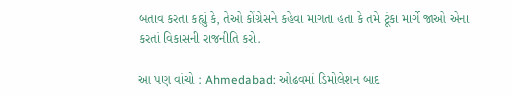બતાવ કરતા કહ્યું કે, તેઓ કોંગ્રેસને કહેવા માગતા હતા કે તમે ટૂંકા માર્ગે જાઓ એના કરતાં વિકાસની રાજનીતિ કરો.

આ પણ વાંચો : Ahmedabad: ઓઢવમાં ડિમોલેશન બાદ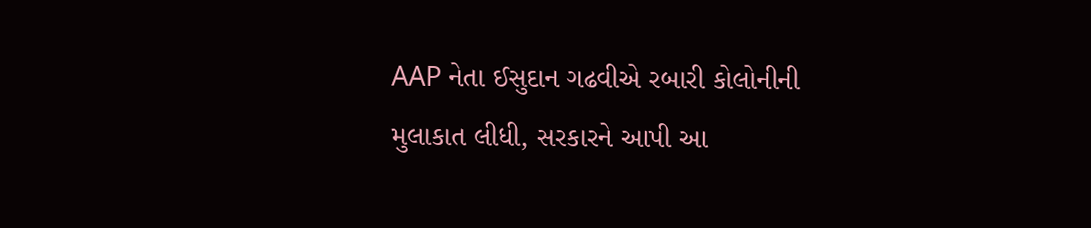AAP નેતા ઈસુદાન ગઢવીએ રબારી કોલોનીની મુલાકાત લીધી, સરકારને આપી આ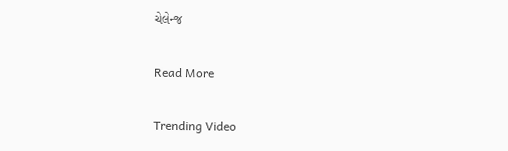ચેલેન્જ

Read More

Trending Video